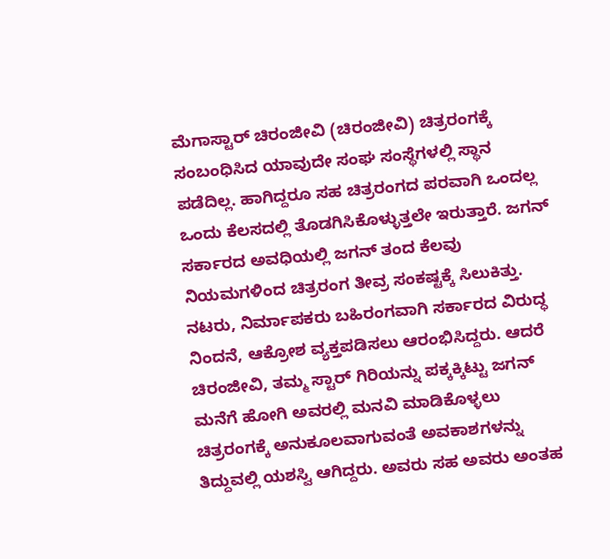ಮೆಗಾಸ್ಟಾರ್ ಚಿರಂಜೀವಿ (ಚಿರಂಜೀವಿ) ಚಿತ್ರರಂಗಕ್ಕೆ ಸಂಬಂಧಿಸಿದ ಯಾವುದೇ ಸಂಘ ಸಂಸ್ಥೆಗಳಲ್ಲಿ ಸ್ಥಾನ ಪಡೆದಿಲ್ಲ. ಹಾಗಿದ್ದರೂ ಸಹ ಚಿತ್ರರಂಗದ ಪರವಾಗಿ ಒಂದಲ್ಲ ಒಂದು ಕೆಲಸದಲ್ಲಿ ತೊಡಗಿಸಿಕೊಳ್ಳುತ್ತಲೇ ಇರುತ್ತಾರೆ. ಜಗನ್ ಸರ್ಕಾರದ ಅವಧಿಯಲ್ಲಿ ಜಗನ್ ತಂದ ಕೆಲವು ನಿಯಮಗಳಿಂದ ಚಿತ್ರರಂಗ ತೀವ್ರ ಸಂಕಷ್ಟಕ್ಕೆ ಸಿಲುಕಿತ್ತು. ನಟರು, ನಿರ್ಮಾಪಕರು ಬಹಿರಂಗವಾಗಿ ಸರ್ಕಾರದ ವಿರುದ್ಧ ನಿಂದನೆ, ಆಕ್ರೋಶ ವ್ಯಕ್ತಪಡಿಸಲು ಆರಂಭಿಸಿದ್ದರು. ಆದರೆ ಚಿರಂಜೀವಿ, ತಮ್ಮ ಸ್ಟಾರ್ ಗಿರಿಯನ್ನು ಪಕ್ಕಕ್ಕಿಟ್ಟು ಜಗನ್ ಮನೆಗೆ ಹೋಗಿ ಅವರಲ್ಲಿ ಮನವಿ ಮಾಡಿಕೊಳ್ಳಲು ಚಿತ್ರರಂಗಕ್ಕೆ ಅನುಕೂಲವಾಗುವಂತೆ ಅವಕಾಶಗಳನ್ನು ತಿದ್ದುವಲ್ಲಿ ಯಶಸ್ವಿ ಆಗಿದ್ದರು. ಅವರು ಸಹ ಅವರು ಅಂತಹ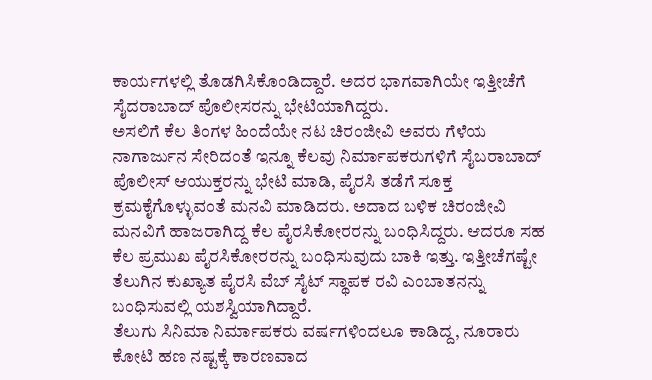ಕಾರ್ಯಗಳಲ್ಲಿ ತೊಡಗಿಸಿಕೊಂಡಿದ್ದಾರೆ. ಅದರ ಭಾಗವಾಗಿಯೇ ಇತ್ತೀಚೆಗೆ ಸೈದರಾಬಾದ್ ಪೊಲೀಸರನ್ನು ಭೇಟಿಯಾಗಿದ್ದರು.
ಅಸಲಿಗೆ ಕೆಲ ತಿಂಗಳ ಹಿಂದೆಯೇ ನಟ ಚಿರಂಜೀವಿ ಅವರು ಗೆಳೆಯ ನಾಗಾರ್ಜುನ ಸೇರಿದಂತೆ ಇನ್ನೂ ಕೆಲವು ನಿರ್ಮಾಪಕರುಗಳಿಗೆ ಸೈಬರಾಬಾದ್ ಪೊಲೀಸ್ ಆಯುಕ್ತರನ್ನು ಭೇಟಿ ಮಾಡಿ, ಪೈರಸಿ ತಡೆಗೆ ಸೂಕ್ತ ಕ್ರಮಕೈಗೊಳ್ಳುವಂತೆ ಮನವಿ ಮಾಡಿದರು. ಅದಾದ ಬಳಿಕ ಚಿರಂಜೀವಿ ಮನವಿಗೆ ಹಾಜರಾಗಿದ್ದ ಕೆಲ ಪೈರಸಿಕೋರರನ್ನು ಬಂಧಿಸಿದ್ದರು. ಆದರೂ ಸಹ ಕೆಲ ಪ್ರಮುಖ ಪೈರಸಿಕೋರರನ್ನು ಬಂಧಿಸುವುದು ಬಾಕಿ ಇತ್ತು. ಇತ್ತೀಚೆಗಷ್ಟೇ ತೆಲುಗಿನ ಕುಖ್ಯಾತ ಪೈರಸಿ ವೆಬ್ ಸೈಟ್ ಸ್ಥಾಪಕ ರವಿ ಎಂಬಾತನನ್ನು ಬಂಧಿಸುವಲ್ಲಿ ಯಶಸ್ವಿಯಾಗಿದ್ದಾರೆ.
ತೆಲುಗು ಸಿನಿಮಾ ನಿರ್ಮಾಪಕರು ವರ್ಷಗಳಿಂದಲೂ ಕಾಡಿದ್ದ, ನೂರಾರು ಕೋಟಿ ಹಣ ನಷ್ಟಕ್ಕೆ ಕಾರಣವಾದ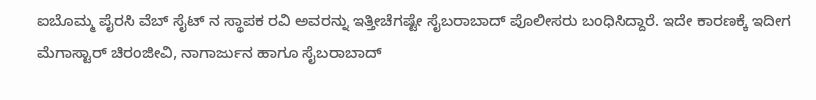ಐಬೊಮ್ಮ ಪೈರಸಿ ವೆಬ್ ಸೈಟ್ ನ ಸ್ಥಾಪಕ ರವಿ ಅವರನ್ನು ಇತ್ತೀಚೆಗಷ್ಟೇ ಸೈಬರಾಬಾದ್ ಪೊಲೀಸರು ಬಂಧಿಸಿದ್ದಾರೆ. ಇದೇ ಕಾರಣಕ್ಕೆ ಇದೀಗ ಮೆಗಾಸ್ಟಾರ್ ಚಿರಂಜೀವಿ, ನಾಗಾರ್ಜುನ ಹಾಗೂ ಸೈಬರಾಬಾದ್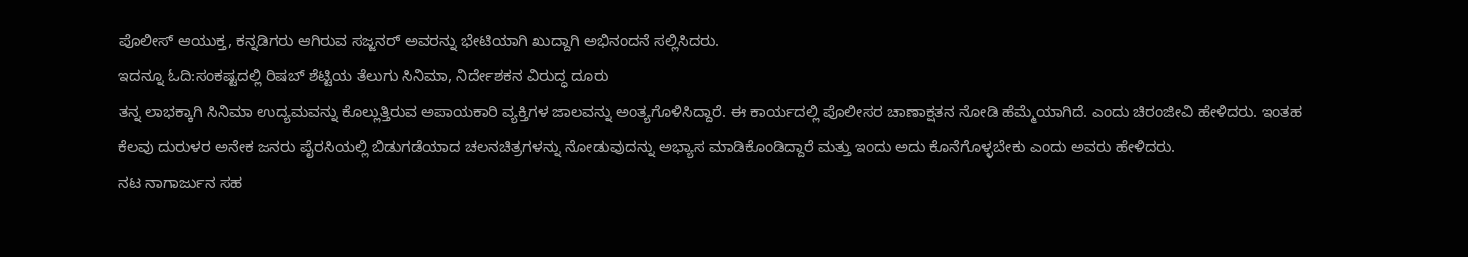ಪೊಲೀಸ್ ಆಯುಕ್ತ, ಕನ್ನಡಿಗರು ಆಗಿರುವ ಸಜ್ಜನರ್ ಅವರನ್ನು ಭೇಟಿಯಾಗಿ ಖುದ್ದಾಗಿ ಅಭಿನಂದನೆ ಸಲ್ಲಿಸಿದರು.
ಇದನ್ನೂ ಓದಿ:ಸಂಕಷ್ಟದಲ್ಲಿ ರಿಷಬ್ ಶೆಟ್ಟಿಯ ತೆಲುಗು ಸಿನಿಮಾ, ನಿರ್ದೇಶಕನ ವಿರುದ್ಧ ದೂರು
ತನ್ನ ಲಾಭಕ್ಕಾಗಿ ಸಿನಿಮಾ ಉದ್ಯಮವನ್ನು ಕೊಲ್ಲುತ್ತಿರುವ ಅಪಾಯಕಾರಿ ವ್ಯಕ್ತಿಗಳ ಜಾಲವನ್ನು ಅಂತ್ಯಗೊಳಿಸಿದ್ದಾರೆ. ಈ ಕಾರ್ಯದಲ್ಲಿ ಪೊಲೀಸರ ಚಾಣಾಕ್ಷತನ ನೋಡಿ ಹೆಮ್ಮೆಯಾಗಿದೆ. ಎಂದು ಚಿರಂಜೀವಿ ಹೇಳಿದರು. ಇಂತಹ ಕೆಲವು ದುರುಳರ ಅನೇಕ ಜನರು ಪೈರಸಿಯಲ್ಲಿ ಬಿಡುಗಡೆಯಾದ ಚಲನಚಿತ್ರಗಳನ್ನು ನೋಡುವುದನ್ನು ಅಭ್ಯಾಸ ಮಾಡಿಕೊಂಡಿದ್ದಾರೆ ಮತ್ತು ಇಂದು ಅದು ಕೊನೆಗೊಳ್ಳಬೇಕು ಎಂದು ಅವರು ಹೇಳಿದರು.
ನಟ ನಾಗಾರ್ಜುನ ಸಹ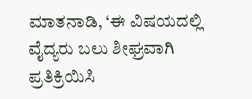ಮಾತನಾಡಿ, ‘ಈ ವಿಷಯದಲ್ಲಿ ವೈದ್ಯರು ಬಲು ಶೀಘ್ರವಾಗಿ ಪ್ರತಿಕ್ರಿಯಿಸಿ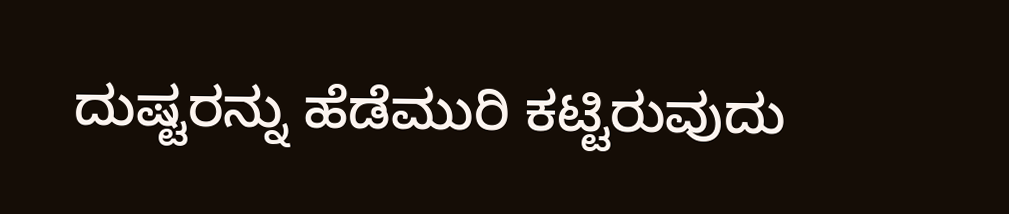ದುಷ್ಟರನ್ನು ಹೆಡೆಮುರಿ ಕಟ್ಟಿರುವುದು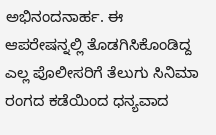ಅಭಿನಂದನಾರ್ಹ. ಈ ಆಪರೇಷನ್ನಲ್ಲಿ ತೊಡಗಿಸಿಕೊಂಡಿದ್ದ ಎಲ್ಲ ಪೊಲೀಸರಿಗೆ ತೆಲುಗು ಸಿನಿಮಾ ರಂಗದ ಕಡೆಯಿಂದ ಧನ್ಯವಾದ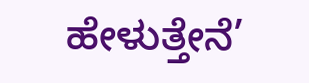ಹೇಳುತ್ತೇನೆ’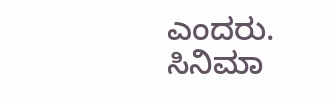ಎಂದರು.
ಸಿನಿಮಾ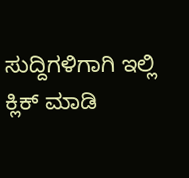ಸುದ್ದಿಗಳಿಗಾಗಿ ಇಲ್ಲಿ ಕ್ಲಿಕ್ ಮಾಡಿ